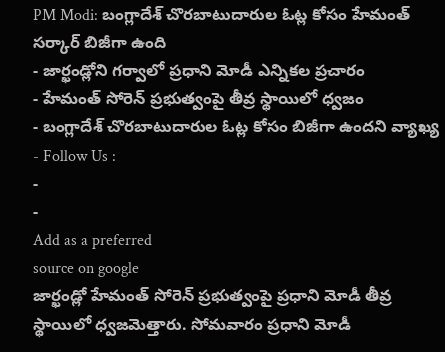PM Modi: బంగ్లాదేశ్ చొరబాటుదారుల ఓట్ల కోసం హేమంత్ సర్కార్ బిజీగా ఉంది
- జార్ఖండ్లోని గర్వాలో ప్రధాని మోడీ ఎన్నికల ప్రచారం
- హేమంత్ సోరెన్ ప్రభుత్వంపై తీవ్ర స్థాయిలో ధ్వజం
- బంగ్లాదేశ్ చొరబాటుదారుల ఓట్ల కోసం బిజీగా ఉందని వ్యాఖ్య
- Follow Us :
-
-
Add as a preferred
source on google
జార్ఖండ్లో హేమంత్ సోరెన్ ప్రభుత్వంపై ప్రధాని మోడీ తీవ్ర స్థాయిలో ధ్వజమెత్తారు. సోమవారం ప్రధాని మోడీ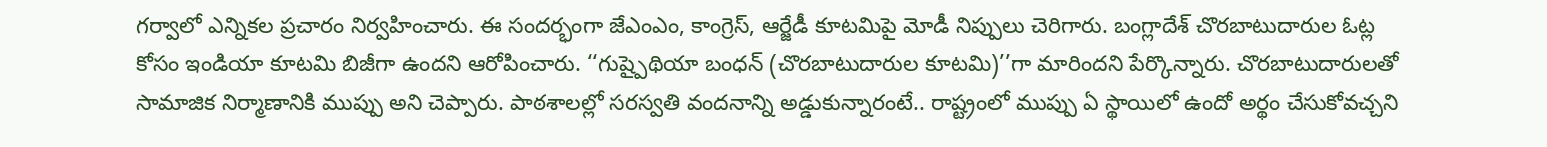గర్వాలో ఎన్నికల ప్రచారం నిర్వహించారు. ఈ సందర్భంగా జేఎంఎం, కాంగ్రెస్, ఆర్జేడీ కూటమిపై మోడీ నిప్పులు చెరిగారు. బంగ్లాదేశ్ చొరబాటుదారుల ఓట్ల కోసం ఇండియా కూటమి బిజీగా ఉందని ఆరోపించారు. ‘‘గుష్పైథియా బంధన్ (చొరబాటుదారుల కూటమి)’’గా మారిందని పేర్కొన్నారు. చొరబాటుదారులతో సామాజిక నిర్మాణానికి ముప్పు అని చెప్పారు. పాఠశాలల్లో సరస్వతి వందనాన్ని అడ్డుకున్నారంటే.. రాష్ట్రంలో ముప్పు ఏ స్థాయిలో ఉందో అర్థం చేసుకోవచ్చని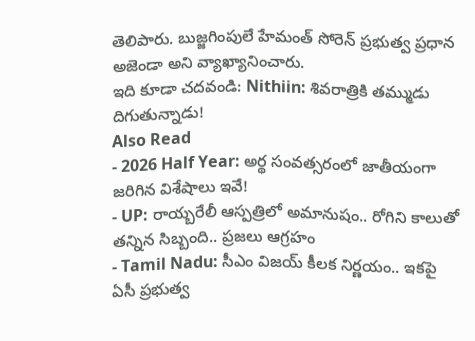తెలిపారు. బుజ్జగింపులే హేమంత్ సోరెన్ ప్రభుత్వ ప్రధాన అజెండా అని వ్యాఖ్యానించారు.
ఇది కూడా చదవండి: Nithiin: శివరాత్రికి తమ్ముడు దిగుతున్నాడు!
Also Read
- 2026 Half Year: అర్థ సంవత్సరంలో జాతీయంగా జరిగిన విశేషాలు ఇవే!
- UP: రాయ్బరేలీ ఆస్పత్రిలో అమానుషం.. రోగిని కాలుతో తన్నిన సిబ్బంది.. ప్రజలు ఆగ్రహం
- Tamil Nadu: సీఎం విజయ్ కీలక నిర్ణయం.. ఇకపై ఏసీ ప్రభుత్వ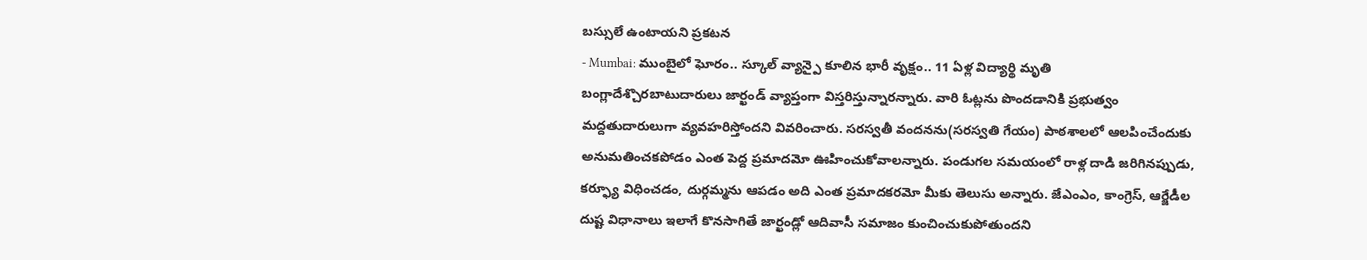బస్సులే ఉంటాయని ప్రకటన
- Mumbai: ముంబైలో ఘోరం.. స్కూల్ వ్యాన్పై కూలిన భారీ వృక్షం.. 11 ఏళ్ల విద్యార్థి మృతి
బంగ్లాదేశ్చొరబాటుదారులు జార్ఖండ్ వ్యాప్తంగా విస్తరిస్తున్నారన్నారు. వారి ఓట్లను పొందడానికి ప్రభుత్వం మద్దతుదారులుగా వ్యవహరిస్తోందని వివరించారు. సరస్వతీ వందనను(సరస్వతి గేయం) పాఠశాలలో ఆలపించేందుకు అనుమతించకపోడం ఎంత పెద్ద ప్రమాదమో ఊహించుకోవాలన్నారు. పండుగల సమయంలో రాళ్ల దాడి జరిగినప్పుడు, కర్ఫ్యూ విధించడం, దుర్గమ్మను ఆపడం అది ఎంత ప్రమాదకరమో మీకు తెలుసు అన్నారు. జేఎంఎం, కాంగ్రెస్, ఆర్జేడీల దుష్ట విధానాలు ఇలాగే కొనసాగితే జార్ఖండ్లో ఆదివాసీ సమాజం కుంచించుకుపోతుందని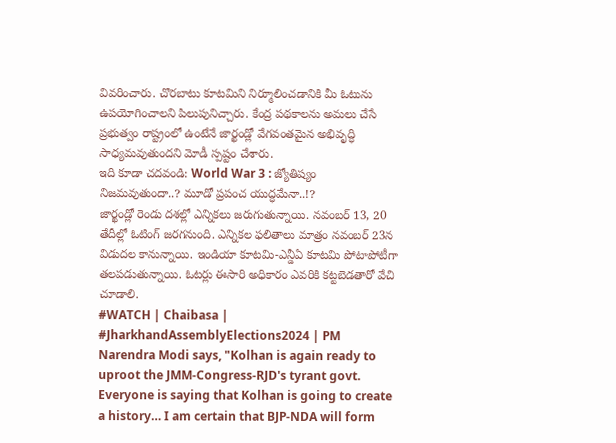వివరించారు. చొరబాటు కూటమిని నిర్మూలించడానికి మీ ఓటును ఉపయోగించాలని పిలుపునిచ్చారు. కేంద్ర పథకాలను అమలు చేసే ప్రభుత్వం రాష్ట్రంలో ఉంటేనే జార్ఖండ్లో వేగవంతమైన అభివృద్ధి సాధ్యమవుతుందని మోడీ స్పష్టం చేశారు.
ఇది కూడా చదవండి: World War 3 : జ్యోతిష్యం నిజమవుతుందా..? మూడో ప్రపంచ యుద్ధమేనా..!?
జార్ఖండ్లో రెండు దశల్లో ఎన్నికలు జరుగుతున్నాయి. నవంబర్ 13, 20 తేదీల్లో ఓటింగ్ జరగనుంది. ఎన్నికల ఫలితాలు మాత్రం నవంబర్ 23న విడుదల కానున్నాయి. ఇండియా కూటమి-ఎన్డీఏ కూటమి పోటాపోటీగా తలపడుతున్నాయి. ఓటర్లు ఈసారి అధికారం ఎవరికి కట్టబెడతారో వేచి చూడాలి.
#WATCH | Chaibasa | #JharkhandAssemblyElections2024 | PM Narendra Modi says, "Kolhan is again ready to uproot the JMM-Congress-RJD's tyrant govt. Everyone is saying that Kolhan is going to create a history… I am certain that BJP-NDA will form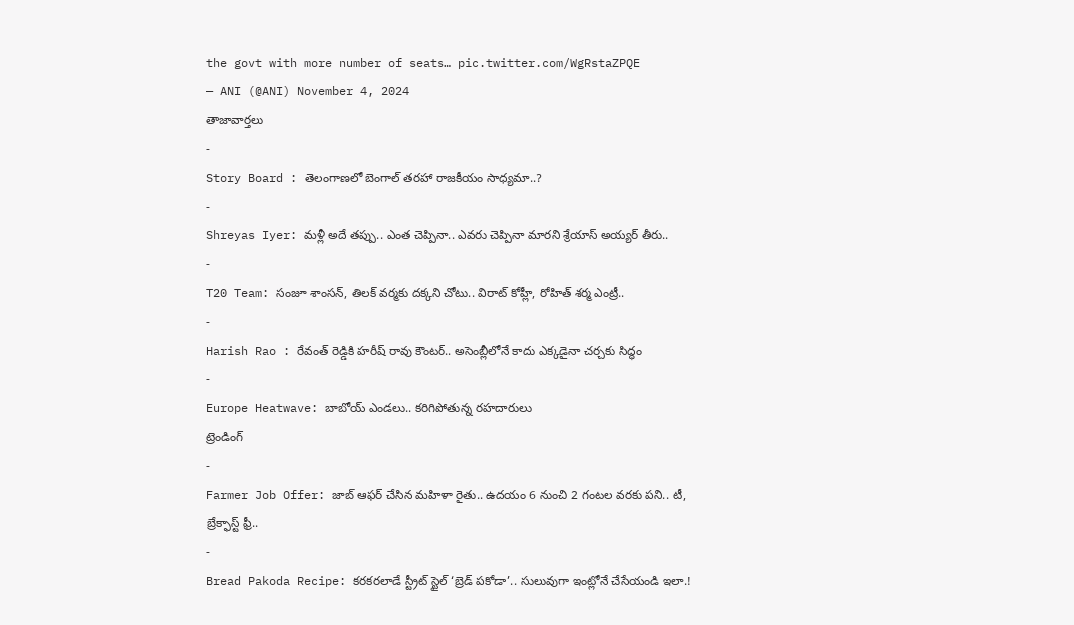the govt with more number of seats… pic.twitter.com/WgRstaZPQE
— ANI (@ANI) November 4, 2024
తాజావార్తలు
-
Story Board : తెలంగాణలో బెంగాల్ తరహా రాజకీయం సాధ్యమా..?
-
Shreyas Iyer: మళ్లీ అదే తప్పు.. ఎంత చెప్పినా.. ఎవరు చెప్పినా మారని శ్రేయాస్ అయ్యర్ తీరు..
-
T20 Team: సంజూ శాంసన్, తిలక్ వర్మకు దక్కని చోటు.. విరాట్ కోహ్లీ, రోహిత్ శర్మ ఎంట్రీ..
-
Harish Rao : రేవంత్ రెడ్డికి హరీష్ రావు కౌంటర్.. అసెంబ్లీలోనే కాదు ఎక్కడైనా చర్చకు సిద్ధం
-
Europe Heatwave: బాబోయ్ ఎండలు.. కరిగిపోతున్న రహదారులు
ట్రెండింగ్
-
Farmer Job Offer: జాబ్ ఆఫర్ చేసిన మహిళా రైతు.. ఉదయం 6 నుంచి 2 గంటల వరకు పని.. టీ, బ్రేక్ఫాస్ట్ ఫ్రీ..
-
Bread Pakoda Recipe: కరకరలాడే స్ట్రీట్ స్టైల్ ‘బ్రెడ్ పకోడా’.. సులువుగా ఇంట్లోనే చేసేయండి ఇలా.!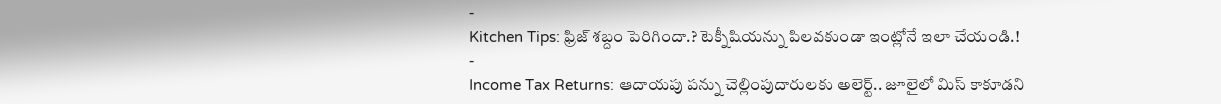-
Kitchen Tips: ఫ్రిజ్ శబ్దం పెరిగిందా.? టెక్నీషియన్ను పిలవకుండా ఇంట్లోనే ఇలా చేయండి.!
-
Income Tax Returns: ఆదాయపు పన్ను చెల్లింపుదారులకు అలెర్ట్.. జూలైలో మిస్ కాకూడని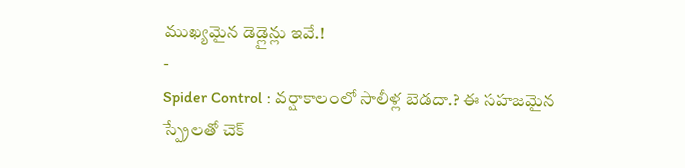ముఖ్యమైన డెడ్లైన్లు ఇవే.!
-
Spider Control : వర్షాకాలంలో సాలీళ్ల బెడదా.? ఈ సహజమైన స్ప్రేలతో చెక్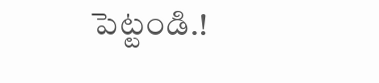పెట్టండి.!